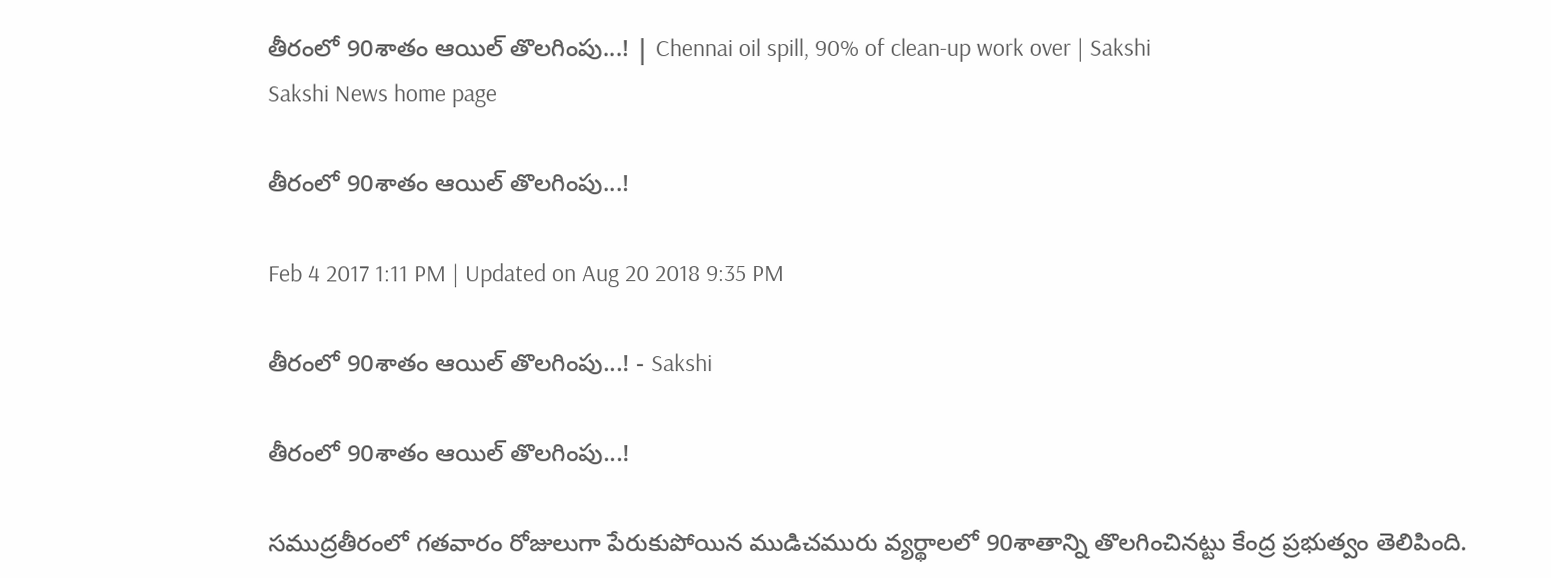తీరంలో 90శాతం ఆయిల్‌ తొలగింపు...! | Chennai oil spill, 90% of clean-up work over | Sakshi
Sakshi News home page

తీరంలో 90శాతం ఆయిల్‌ తొలగింపు...!

Feb 4 2017 1:11 PM | Updated on Aug 20 2018 9:35 PM

తీరంలో 90శాతం ఆయిల్‌ తొలగింపు...! - Sakshi

తీరంలో 90శాతం ఆయిల్‌ తొలగింపు...!

సముద్రతీరంలో గతవారం రోజులుగా పేరుకుపోయిన ముడిచమురు వ్యర్థాలలో 90శాతాన్ని తొలగించినట్టు కేంద్ర ప్రభుత్వం తెలిపింది.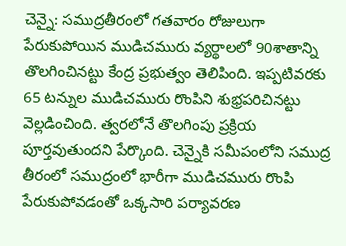చెన్నై: సముద్రతీరంలో గతవారం రోజులుగా పేరుకుపోయిన ముడిచమురు వ్యర్థాలలో 90శాతాన్ని తొలగించినట్టు కేంద్ర ప్రభుత్వం తెలిపింది. ఇప్పటివరకు 65 టన్నుల ముడిచమురు రొంపిని శుభ్రపరిచినట్టు వెల్లడించింది. త్వరలోనే తొలగింపు ప్రక్రియ పూర్తవుతుందని పేర్కొంది. చెన్నైకి సమీపంలోని సముద్ర తీరంలో సముద్రంలో భారీగా ముడిచమురు రొంపి పేరుకుపోవడంతో ఒక్కసారి పర్యావరణ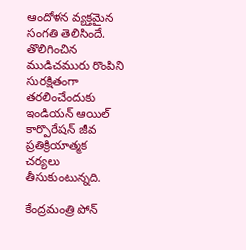ఆందోళన వ్యక్తమైన సంగతి తెలిసిందే. తొలిగించిన ముడిచమురు రొంపిని సురక్షితంగా తరలించేందుకు ఇండియన్‌ ఆయిల్‌ కార్పొరేషన్‌ జీవ ప్రతిక్రియాత్మక చర్యలు తీసుకుంటున్నది.

కేంద్రమంత్రి పోన్‌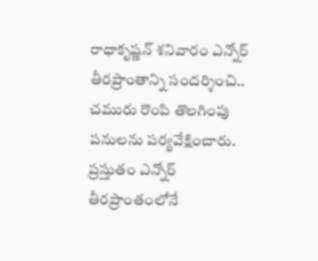రాధాకృష్ణన్‌ శనివారం ఎన్నోర్‌ తీరప్రాంతాన్ని సందర్శించి.. చమురు రొంపి తొలగింపు పనులను పర్యవేక్షించారు. ప్రస్తుతం ఎన్నోర్‌  తీరప్రాంతంలోనే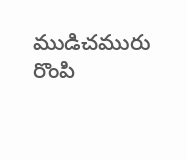ముడిచమురు రొంపి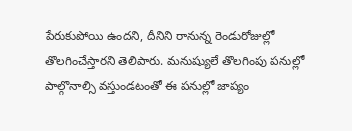పేరుకుపోయి ఉందని, దీనిని రానున్న రెండురోజుల్లో తొలగించేస్తారని తెలిపారు. మనుష్యులే తొలగింపు పనుల్లో పాల్గొనాల్సి వస్తుండటంతో ఈ పనుల్లో జాప్యం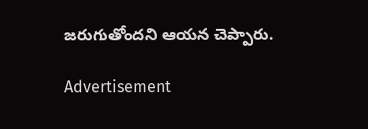జరుగుతోందని ఆయన చెప్పారు.

Advertisement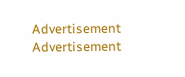Advertisement
Advertisement